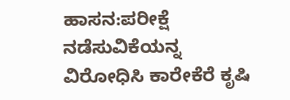ಹಾಸನ:ಪರೀಕ್ಷೆ ನಡೆಸುವಿಕೆಯನ್ನ ವಿರೋಧಿಸಿ ಕಾರೇಕೆರೆ ಕೃಷಿ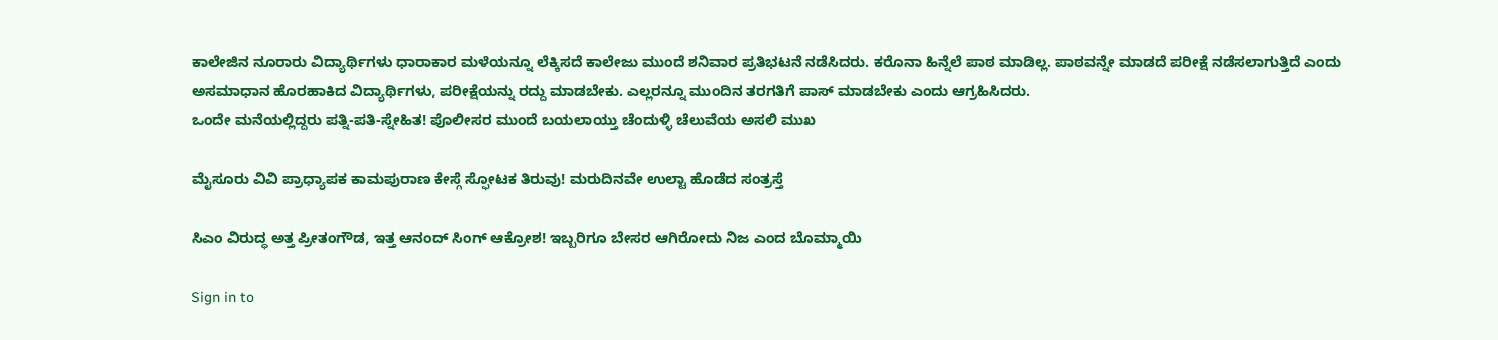ಕಾಲೇಜಿನ ನೂರಾರು ವಿದ್ಯಾರ್ಥಿಗಳು ಧಾರಾಕಾರ ಮಳೆಯನ್ನೂ ಲೆಕ್ಕಿಸದೆ ಕಾಲೇಜು ಮುಂದೆ ಶನಿವಾರ ಪ್ರತಿಭಟನೆ ನಡೆಸಿದರು. ಕರೊನಾ ಹಿನ್ನೆಲೆ ಪಾಠ ಮಾಡಿಲ್ಲ. ಪಾಠವನ್ನೇ ಮಾಡದೆ ಪರೀಕ್ಷೆ ನಡೆಸಲಾಗುತ್ತಿದೆ ಎಂದು ಅಸಮಾಧಾನ ಹೊರಹಾಕಿದ ವಿದ್ಯಾರ್ಥಿಗಳು, ಪರೀಕ್ಷೆಯನ್ನು ರದ್ದು ಮಾಡಬೇಕು. ಎಲ್ಲರನ್ನೂ ಮುಂದಿನ ತರಗತಿಗೆ ಪಾಸ್ ಮಾಡಬೇಕು ಎಂದು ಆಗ್ರಹಿಸಿದರು.
ಒಂದೇ ಮನೆಯಲ್ಲಿದ್ದರು ಪತ್ನಿ-ಪತಿ-ಸ್ನೇಹಿತ! ಪೊಲೀಸರ ಮುಂದೆ ಬಯಲಾಯ್ತು ಚೆಂದುಳ್ಳಿ ಚೆಲುವೆಯ ಅಸಲಿ ಮುಖ

ಮೈಸೂರು ವಿವಿ ಪ್ರಾಧ್ಯಾಪಕ ಕಾಮಪುರಾಣ ಕೇಸ್ಗೆ ಸ್ಫೋಟಕ ತಿರುವು! ಮರುದಿನವೇ ಉಲ್ಟಾ ಹೊಡೆದ ಸಂತ್ರಸ್ತೆ

ಸಿಎಂ ವಿರುದ್ಧ ಅತ್ತ ಪ್ರೀತಂಗೌಡ, ಇತ್ತ ಆನಂದ್ ಸಿಂಗ್ ಆಕ್ರೋಶ! ಇಬ್ಬರಿಗೂ ಬೇಸರ ಆಗಿರೋದು ನಿಜ ಎಂದ ಬೊಮ್ಮಾಯಿ

Sign in to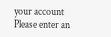your account
Please enter an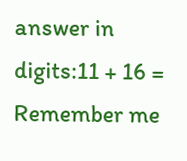answer in digits:11 + 16 =
Remember me